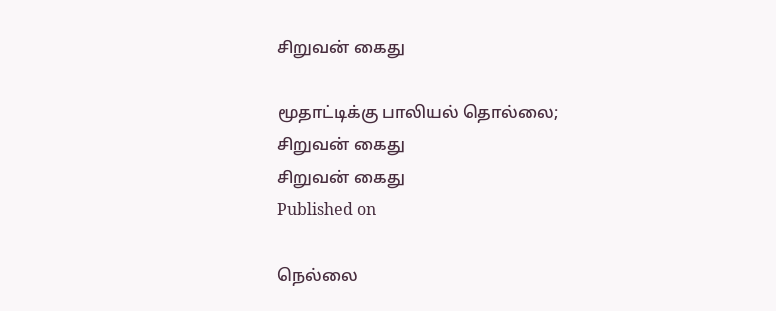சிறுவன் கைது

மூதாட்டிக்கு பாலியல் தொல்லை; சிறுவன் கைது
சிறுவன் கைது
Published on

நெல்லை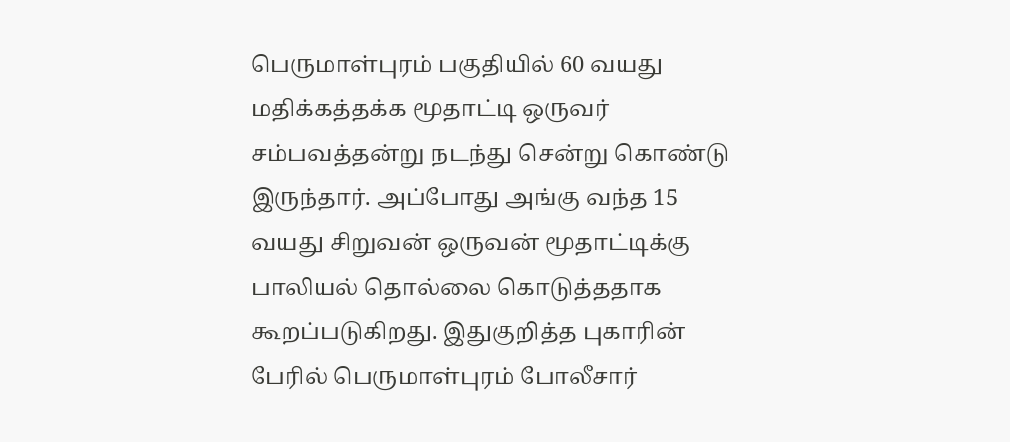பெருமாள்புரம் பகுதியில் 60 வயது மதிக்கத்தக்க மூதாட்டி ஒருவர் சம்பவத்தன்று நடந்து சென்று கொண்டு இருந்தார். அப்போது அங்கு வந்த 15 வயது சிறுவன் ஒருவன் மூதாட்டிக்கு பாலியல் தொல்லை கொடுத்ததாக கூறப்படுகிறது. இதுகுறித்த புகாரின் பேரில் பெருமாள்புரம் போலீசார்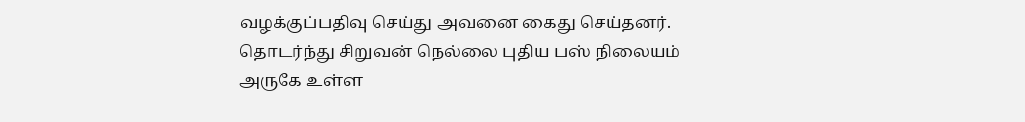வழக்குப்பதிவு செய்து அவனை கைது செய்தனர். தொடர்ந்து சிறுவன் நெல்லை புதிய பஸ் நிலையம் அருகே உள்ள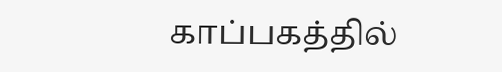காப்பகத்தில்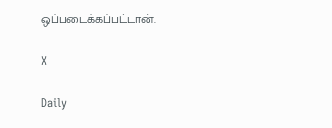ஒப்படைக்கப்பட்டான்.

X

Daily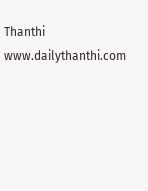Thanthi
www.dailythanthi.com